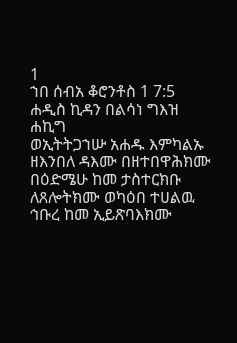1
ኀበ ሰብአ ቆሮንቶስ 1 7:5
ሐዲስ ኪዳን በልሳነ ግእዝ
ሐኪግ
ወኢትትጋኀሡ አሐዱ እምካልኡ ዘእንበለ ዳእሙ በዘተበዋሕክሙ በዕድሜሁ ከመ ታስተርክቡ ለጸሎትክሙ ወካዕበ ተሀልዉ ኅቡረ ከመ ኢይጽባእክሙ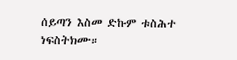ሰይጣን እስመ ድኩም ቱስሕተ ነፍስትክሙ።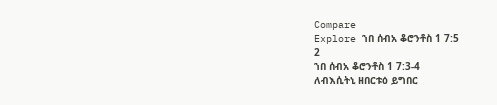Compare
Explore ኀበ ሰብአ ቆሮንቶስ 1 7:5
2
ኀበ ሰብአ ቆሮንቶስ 1 7:3-4
ለብእሲትኒ ዘበርቱዕ ይግበር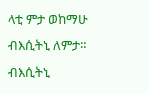ላቲ ምታ ወከማሁ ብእሲትኒ ለምታ። ብእሲትኒ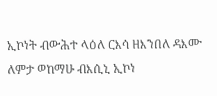ኢኮነት ብውሕተ ላዕለ ርእሳ ዘእንበለ ዳእሙ ለምታ ወከማሁ ብእሲኒ ኢኮነ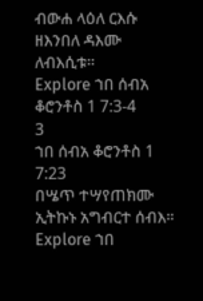ብውሐ ላዕለ ርእሱ ዘእንበለ ዳእሙ ለብእሲቱ።
Explore ኀበ ሰብአ ቆሮንቶስ 1 7:3-4
3
ኀበ ሰብአ ቆሮንቶስ 1 7:23
በሤጥ ተሣየጠክሙ ኢትኩኑ አግብርተ ሰብእ።
Explore ኀበ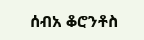ሰብአ ቆሮንቶስ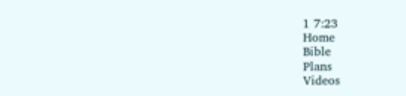1 7:23
Home
Bible
Plans
Videos